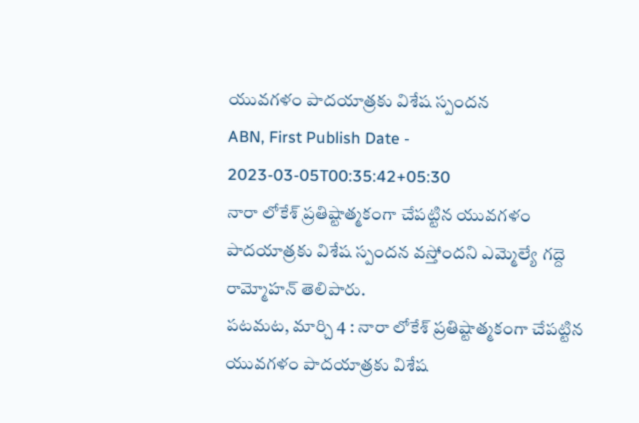యువగళం పాదయాత్రకు విశేష స్పందన
ABN, First Publish Date - 2023-03-05T00:35:42+05:30
నారా లోకేశ్ ప్రతిష్టాత్మకంగా చేపట్టిన యువగళం పాదయాత్రకు విశేష స్పందన వస్తోందని ఎమ్మెల్యే గద్దె రామ్మోహన్ తెలిపారు.
పటమట, మార్చి 4 : నారా లోకేశ్ ప్రతిష్టాత్మకంగా చేపట్టిన యువగళం పాదయాత్రకు విశేష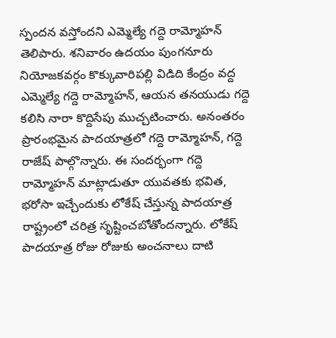స్పందన వస్తోందని ఎమ్మెల్యే గద్దె రామ్మోహన్ తెలిపారు. శనివారం ఉదయం పుంగనూరు నియోజకవర్గం కొక్కువారిపల్లి విడిది కేంద్రం వద్ద ఎమ్మెల్యే గద్దె రామ్మోహన్, ఆయన తనయుడు గద్దె కలిసి నారా కొద్దిసేపు ముచ్చటించారు. అనంతరం ప్రారంభమైన పాదయాత్రలో గద్దె రామ్మోహన్, గద్దె రాజేష్ పాల్గొన్నారు. ఈ సందర్భంగా గద్దె రామ్మోహన్ మాట్లాడుతూ యువతకు భవిత, భరోసా ఇచ్చేందుకు లోకేష్ చేస్తున్న పాదయాత్ర రాష్ట్రంలో చరిత్ర సృష్టించబోతోందన్నారు. లోకేష్ పాదయాత్ర రోజు రోజుకు అంచనాలు దాటి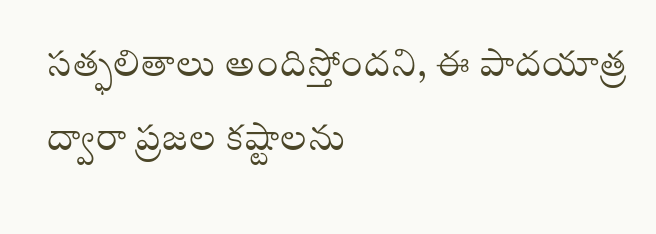సత్ఫలితాలు అందిస్తోందని, ఈ పాదయాత్ర ద్వారా ప్రజల కష్టాలను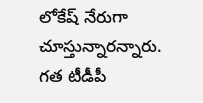లోకేష్ నేరుగా చూస్తున్నారన్నారు. గత టీడీపీ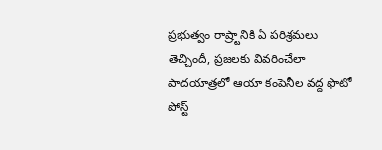ప్రభుత్వం రాష్ర్టానికి ఏ పరిశ్రమలు తెచ్చిందీ, ప్రజలకు వివరించేలా పాదయాత్రలో ఆయా కంపెనీల వద్ద ఫొటో పోస్ట్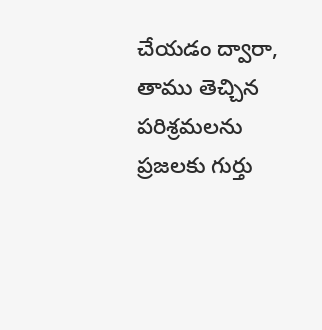చేయడం ద్వారా, తాము తెచ్చిన పరిశ్రమలను ప్రజలకు గుర్తు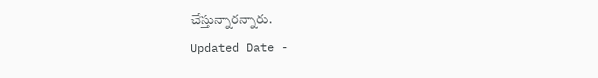చేస్తున్నారన్నారు.
Updated Date -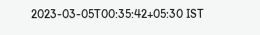2023-03-05T00:35:42+05:30 IST